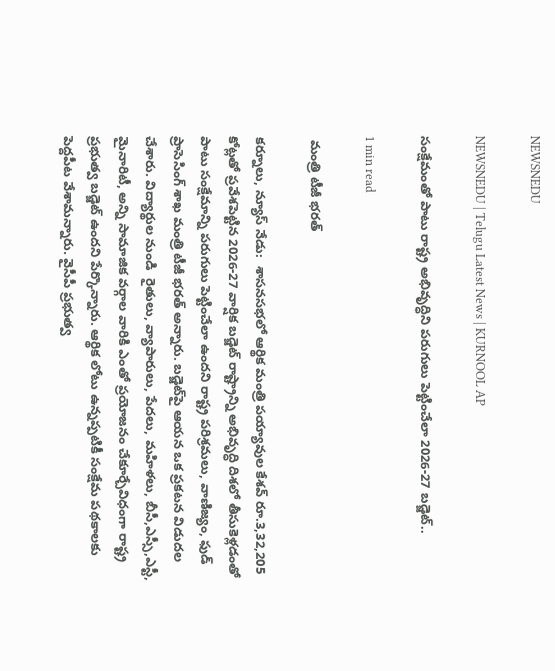NEWSNEDU

NEWSNEDU | Telugu Latest News | KURNOOL AP

సంక్షేమంతో పాటు రాష్ట్ర అభివృద్ధిని ప‌రుగులు పెట్టించేలా 2026-27 బ‌డ్జెట్..

1 min read

 మంత్రి టీజీ భ‌ర‌త్

కర్నూలు, న్యూస్ నేడు:  శాస‌న‌స‌భ‌లో ఆర్థిక మంత్రి ప‌య్యావుల కేశ‌వ్ రూ.3,32,205 కోట్లతో ప్రవేశ‌పెట్టిన 2026-27 వార్షిక బ‌డ్జెట్ రాష్ట్రాన్ని అభివృద్ధి దిశ‌లో తీసుకెళ్లడంతో పాటు సంక్షేమాన్ని ప‌రుగులు పెట్టించేలా ఉంద‌ని రాష్ట్ర ప‌రిశ్రమ‌లు, వాణిజ్యం, ఫుడ్ ప్రాసెసింగ్ శాఖ మంత్రి టీజీ భ‌ర‌త్ అన్నారు. బ‌డ్జెట్‌పై ఆయ‌న ఒక ప్రక‌ట‌న విడుద‌ల చేశారు. విద్యార్థుల నుండి  రైతులు, వ్యాపారులు, పేద‌లు, మ‌హిళ‌లు, బీసీ,ఎస్సీ,ఎస్టీ, మైనారిటీ, అన్ని సామాజిక వ‌ర్గాల వారికి ఎంతో ప్రయోజ‌నం చేకూర్చేవిధంగా రాష్ట్ర ప్రభుత్వ బ‌డ్జెట్ ఉంద‌ని పేర్కొన్నారు. ఆర్థిక లోటు ఉన్నప్పటికీ సంక్షేమ ప‌థ‌కాల‌కు పెద్దపీట వేశామ‌న్నారు. వైసీపీ ప్రభుత్వ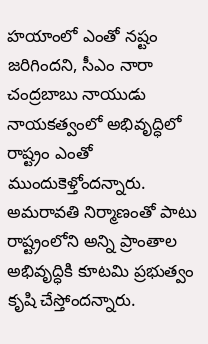హ‌యాంలో ఎంతో న‌ష్టం జ‌రిగింద‌ని, సీఎం నారా చంద్రబాబు నాయుడు నాయ‌క‌త్వంలో అభివృద్ధిలో రాష్ట్రం ఎంతో ముందుకెళ్తోంద‌న్నారు. అమ‌రావ‌తి నిర్మాణంతో పాటు రాష్ట్రంలోని అన్ని ప్రాంతాల అభివృద్ధికి కూట‌మి ప్రభుత్వం కృషి చేస్తోంద‌న్నారు.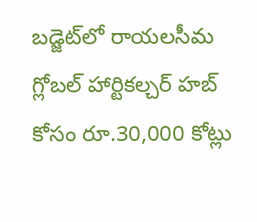బ‌డ్జెట్‌లో రాయ‌ల‌సీమ గ్లోబ‌ల్ హార్టిక‌ల్చర్ హబ్ కోసం రూ.30,000 కోట్లు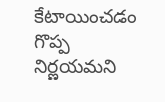కేటాయించ‌డం గొప్ప నిర్ణయ‌మని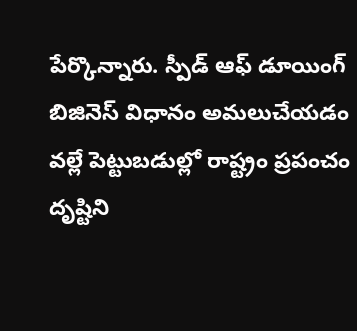పేర్కొన్నారు. స్పీడ్ ఆఫ్ డూయింగ్ బిజినెస్ విధానం అమ‌లుచేయ‌డం వ‌ల్లే పెట్టుబ‌డుల్లో రాష్ట్రం ప్రపంచం దృష్టిని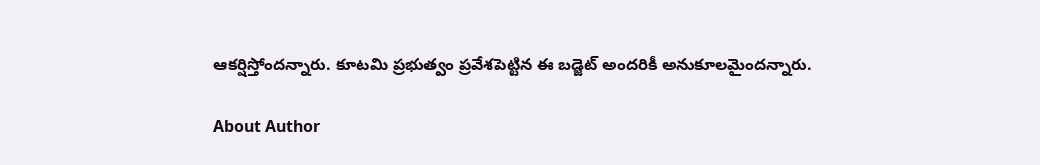ఆక‌ర్షిస్తోంద‌న్నారు. కూటమి ప్రభుత్వం ప్రవేశ‌పెట్టిన ఈ బ‌డ్జెట్ అంద‌రికీ అనుకూల‌మైంద‌న్నారు.

About Author